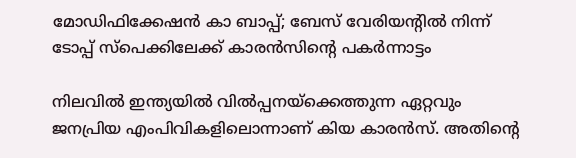മോഡിഫിക്കേഷൻ കാ ബാപ്പ്; ബേസ് വേരിയൻ്റിൽ നിന്ന് ടോപ്പ് സ്പെക്കിലേക്ക് കാരൻസിൻ്റെ പകർന്നാട്ടം

നിലവിൽ ഇന്ത്യയിൽ വിൽപ്പനയ്‌ക്കെത്തുന്ന ഏറ്റവും ജനപ്രിയ എംപിവികളിലൊന്നാണ് കിയ കാരൻസ്. അതിന്റെ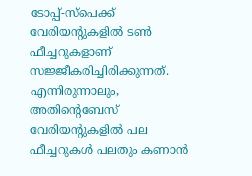ടോപ്പ്-സ്പെക്ക് വേരിയന്റുകളിൽ ടൺ ഫീച്ചറുകളാണ് സജ്ജീകരിച്ചിരിക്കുന്നത്. എന്നിരുന്നാലും, അതിന്റെബേസ് വേരിയൻ്റുകളിൽ പല ഫീച്ചറുകൾ പലതും കണാൻ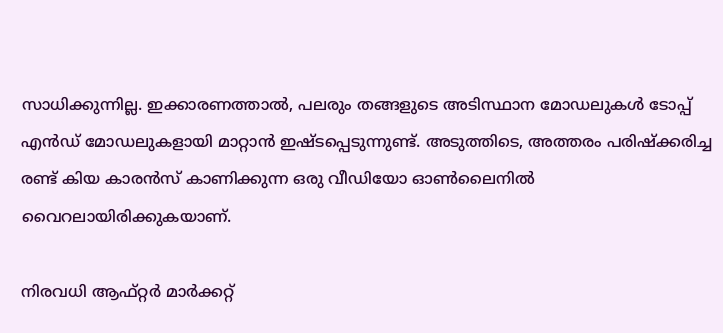സാധിക്കുന്നില്ല. ഇക്കാരണത്താൽ, പലരും തങ്ങളുടെ അടിസ്ഥാന മോഡലുകൾ ടോപ്പ് എൻഡ് മോഡലുകളായി മാറ്റാൻ ഇഷ്ടപ്പെടുന്നുണ്ട്. അടുത്തിടെ, അത്തരം പരിഷ്‌ക്കരിച്ച രണ്ട് കിയ കാരൻസ് കാണിക്കുന്ന ഒരു വീഡിയോ ഓൺലൈനിൽ വൈറലായിരിക്കുകയാണ്.

നിരവധി ആഫ്റ്റർ മാർക്കറ്റ്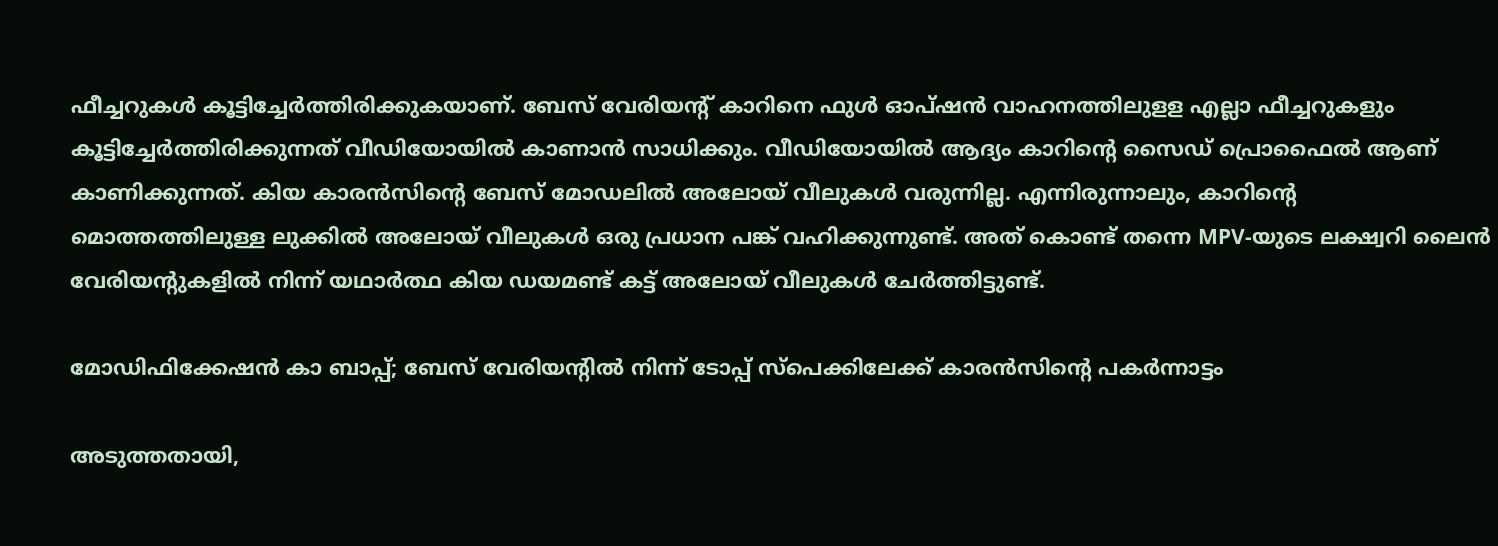ഫീച്ചറുകൾ കൂട്ടിച്ചേർത്തിരിക്കുകയാണ്. ബേസ് വേരിയൻ്റ് കാറിനെ ഫുൾ ഓപ്ഷൻ വാഹനത്തിലുളള എല്ലാ ഫീച്ചറുകളും കൂട്ടിച്ചേർത്തിരിക്കുന്നത് വീഡിയോയിൽ കാണാൻ സാധിക്കും. വീഡിയോയിൽ ആദ്യം കാറിന്റെ സൈഡ് പ്രൊഫൈൽ ആണ് കാണിക്കുന്നത്. കിയ കാരൻസിൻ്റെ ബേസ് മോഡലിൽ അലോയ് വീലുകൾ വരുന്നില്ല. എന്നിരുന്നാലും, കാറിന്റെ മൊത്തത്തിലുള്ള ലുക്കിൽ അലോയ് വീലുകൾ ഒരു പ്രധാന പങ്ക് വഹിക്കുന്നുണ്ട്. അത് കൊണ്ട് തന്നെ MPV-യുടെ ലക്ഷ്വറി ലൈൻ വേരിയന്റുകളിൽ നിന്ന് യഥാർത്ഥ കിയ ഡയമണ്ട് കട്ട് അലോയ് വീലുകൾ ചേർത്തിട്ടുണ്ട്.

മോഡിഫിക്കേഷൻ കാ ബാപ്പ്; ബേസ് വേരിയൻ്റിൽ നിന്ന് ടോപ്പ് സ്പെക്കിലേക്ക് കാരൻസിൻ്റെ പകർന്നാട്ടം

അടുത്തതായി,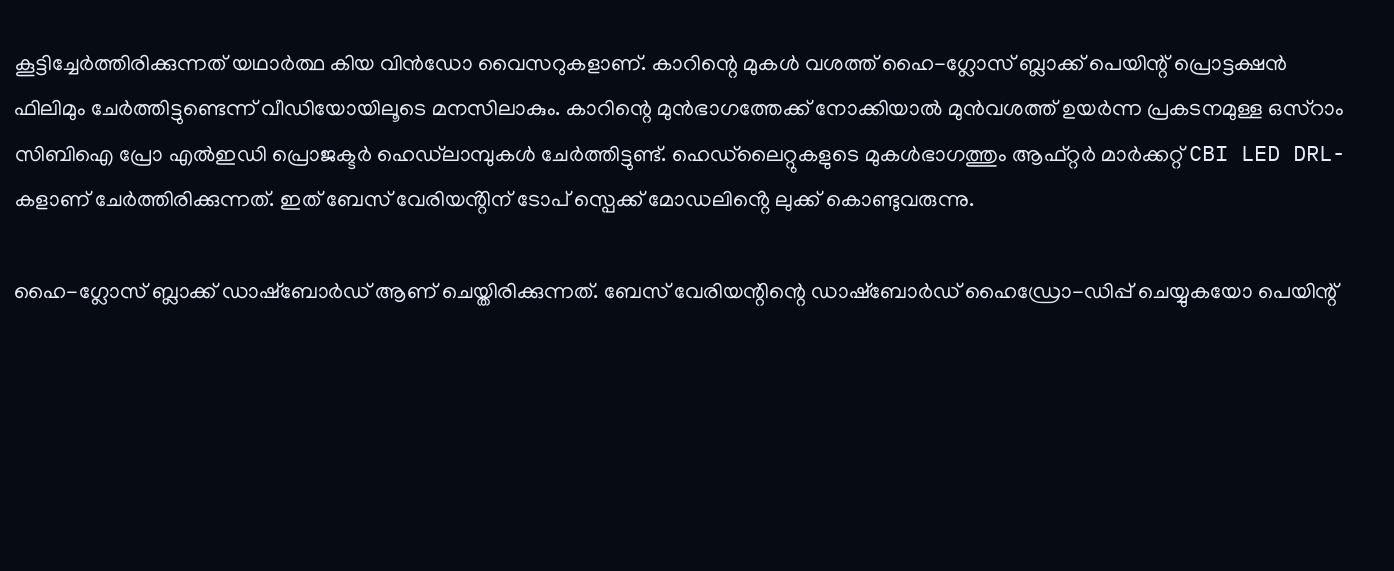കൂട്ടിച്ചേർത്തിരിക്കുന്നത് യഥാർത്ഥ കിയ വിൻഡോ വൈസറുകളാണ്. കാറിന്റെ മുകൾ വശത്ത് ഹൈ-ഗ്ലോസ് ബ്ലാക്ക് പെയിന്റ് പ്രൊട്ടക്ഷൻ ഫിലിമും ചേർത്തിട്ടുണ്ടെന്ന് വീഡിയോയിലൂടെ മനസിലാകും. കാറിന്റെ മുൻഭാഗത്തേക്ക് നോക്കിയാൽ മുൻവശത്ത് ഉയർന്ന പ്രകടനമുള്ള ഒസ്‌റാം സിബിഐ പ്രോ എൽഇഡി പ്രൊജക്ടർ ഹെഡ്‌ലാമ്പുകൾ ചേർത്തിട്ടുണ്ട്. ഹെഡ്‌ലൈറ്റുകളുടെ മുകൾഭാഗത്തും ആഫ്റ്റർ മാർക്കറ്റ് CBI LED DRL-കളാണ് ചേർത്തിരിക്കുന്നത്. ഇത് ബേസ് വേരിയൻ്റിന് ടോപ് സ്പെക്ക് മോഡലിൻ്റെ ലുക്ക് കൊണ്ടുവരുന്നു.

ഹൈ-ഗ്ലോസ് ബ്ലാക്ക് ഡാഷ്‌ബോർഡ് ആണ് ചെയ്തിരിക്കുന്നത്. ബേസ് വേരിയന്റിന്റെ ഡാഷ്‌ബോർഡ് ഹൈഡ്രോ-ഡിപ്പ് ചെയ്യുകയോ പെയിന്റ്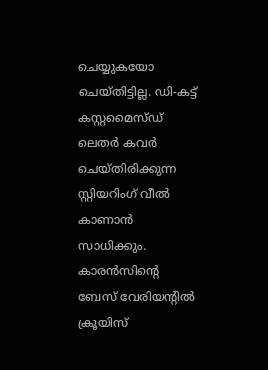ചെയ്യുകയോ ചെയ്തിട്ടില്ല. ഡി-കട്ട് കസ്റ്റമൈസ്ഡ് ലെതർ കവർ ചെയ്തിരിക്കുന്ന സ്റ്റിയറിംഗ് വീൽ കാണാൻ സാധിക്കും. കാരൻസിൻ്റെ ബേസ് വേരിയന്റിൽ ക്രൂയിസ്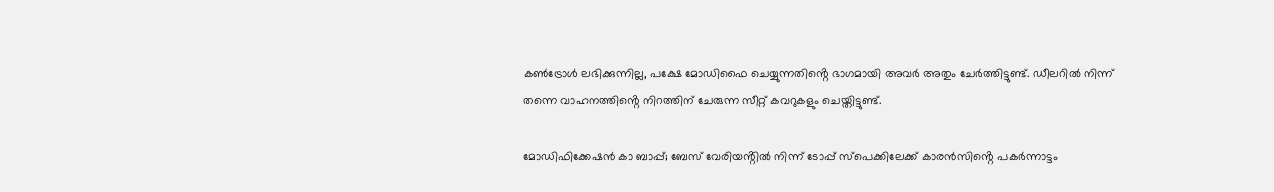കൺട്രോൾ ലഭിക്കുന്നില്ല, പക്ഷേ മോഡിഫൈ ചെയ്യുന്നതിൻ്റെ ഭാഗമായി അവർ അതും ചേർത്തിട്ടുണ്ട്. ഡീലറിൽ നിന്ന് തന്നെ വാഹനത്തിൻ്റെ നിറത്തിന് ചേരുന്ന സീറ്റ് കവറുകളും ചെയ്തിട്ടുണ്ട്.

മോഡിഫിക്കേഷൻ കാ ബാപ്പ്; ബേസ് വേരിയൻ്റിൽ നിന്ന് ടോപ്പ് സ്പെക്കിലേക്ക് കാരൻസിൻ്റെ പകർന്നാട്ടം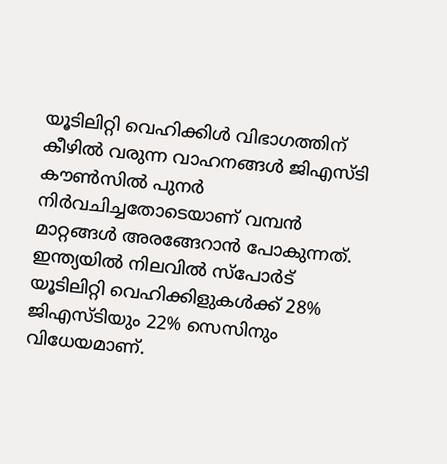യൂടിലിറ്റി വെഹിക്കിള്‍ വിഭാഗത്തിന് കീഴില്‍ വരുന്ന വാഹനങ്ങള്‍ ജിഎസ്ടി കൗണ്‍സില്‍ പുനര്‍ നിര്‍വചിച്ചതോടെയാണ് വമ്പന്‍ മാറ്റങ്ങള്‍ അരങ്ങേറാന്‍ പോകുന്നത്. ഇന്ത്യയില്‍ നിലവില്‍ സ്‌പോര്‍ട് യൂടിലിറ്റി വെഹിക്കിളുകള്‍ക്ക് 28% ജിഎസ്ടിയും 22% സെസിനും വിധേയമാണ്.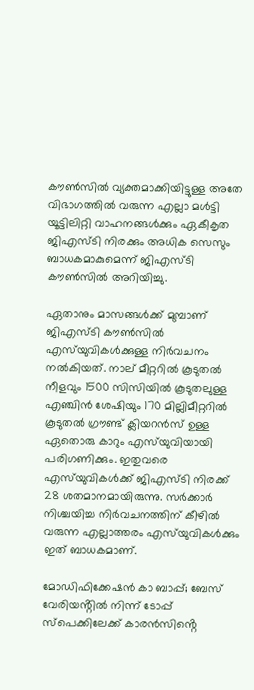കൗണ്‍സില്‍ വ്യക്തമാക്കിയിട്ടുള്ള അതേ വിഭാഗത്തില്‍ വരുന്ന എല്ലാ മള്‍ട്ടി യൂട്ടിലിറ്റി വാഹനങ്ങള്‍ക്കും ഏകീകൃത ജിഎസ്ടി നിരക്കും അധിക സെസും ബാധകമാകുമെന്ന് ജിഎസ്ടി കൗണ്‍സില്‍ അറിയിച്ചു.

ഏതാനും മാസങ്ങള്‍ക്ക് മുമ്പാണ് ജിഎസ്ടി കൗണ്‍സില്‍ എസ്‌യുവികള്‍ക്കുള്ള നിര്‍വചനം നല്‍കിയത്. നാല് മീറ്ററില്‍ കൂടുതല്‍ നീളവും 1500 സിസിയില്‍ കൂടുതലുള്ള എഞ്ചിന്‍ ശേഷിയും 170 മില്ലിമീറ്ററില്‍ കൂടുതല്‍ ഗ്രൗണ്ട് ക്ലിയറന്‍സ് ഉള്ള ഏതൊരു കാറും എസ്‌യുവിയായി പരിഗണിക്കും. ഇതുവരെ എസ്‌യുവികള്‍ക്ക് ജിഎസ്ടി നിരക്ക് 28 ശതമാനമായിരുന്നു. സര്‍ക്കാര്‍ നിശ്ചയിച്ച നിര്‍വചനത്തിന് കീഴില്‍ വരുന്ന എല്ലാത്തരം എസ്‌യുവികള്‍ക്കും ഇത് ബാധകമാണ്.

മോഡിഫിക്കേഷൻ കാ ബാപ്പ്; ബേസ് വേരിയൻ്റിൽ നിന്ന് ടോപ്പ് സ്പെക്കിലേക്ക് കാരൻസിൻ്റെ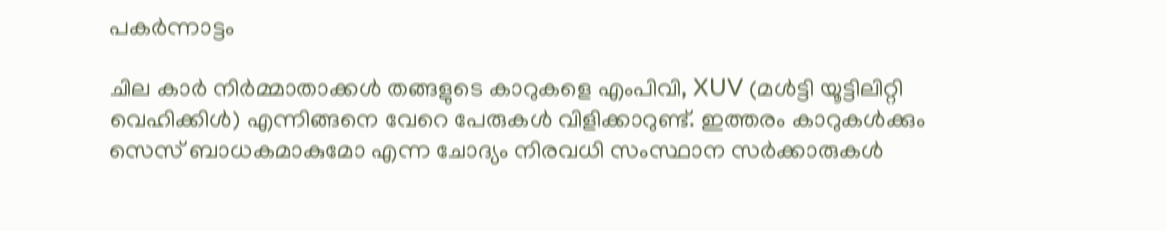പകർന്നാട്ടം

ചില കാര്‍ നിര്‍മ്മാതാക്കള്‍ തങ്ങളുടെ കാറുകളെ എംപിവി, XUV (മള്‍ട്ടി യൂട്ടിലിറ്റി വെഹിക്കിള്‍) എന്നിങ്ങനെ വേറെ പേരുകള്‍ വിളിക്കാറുണ്ട്. ഇത്തരം കാറുകള്‍ക്കും സെസ് ബാധകമാകുമോ എന്ന ചോദ്യം നിരവധി സംസ്ഥാന സര്‍ക്കാരുകള്‍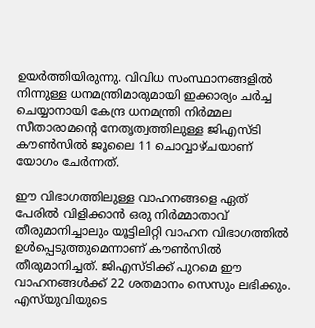ഉയര്‍ത്തിയിരുന്നു. വിവിധ സംസ്ഥാനങ്ങളില്‍ നിന്നുള്ള ധനമന്ത്രിമാരുമായി ഇക്കാര്യം ചര്‍ച്ച ചെയ്യാനായി കേന്ദ്ര ധനമന്ത്രി നിര്‍മ്മല സീതാരാമന്റെ നേതൃത്വത്തിലുള്ള ജിഎസ്ടി കൗണ്‍സില്‍ ജൂലൈ 11 ചൊവ്വാഴ്ചയാണ് യോഗം ചേര്‍ന്നത്.

ഈ വിഭാഗത്തിലുള്ള വാഹനങ്ങളെ ഏത് പേരില്‍ വിളിക്കാന്‍ ഒരു നിര്‍മ്മാതാവ് തീരുമാനിച്ചാലും യൂട്ടിലിറ്റി വാഹന വിഭാഗത്തില്‍ ഉള്‍പ്പെടുത്തുമെന്നാണ് കൗണ്‍സില്‍ തീരുമാനിച്ചത്. ജിഎസ്ടിക്ക് പുറമെ ഈ വാഹനങ്ങള്‍ക്ക് 22 ശതമാനം സെസും ലഭിക്കും. എസ്‌യുവിയുടെ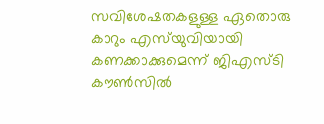സവിശേഷതകളുള്ള ഏതൊരു കാറും എസ്‌യുവിയായി കണക്കാക്കുമെന്ന് ജിഎസ്ടി കൗണ്‍സില്‍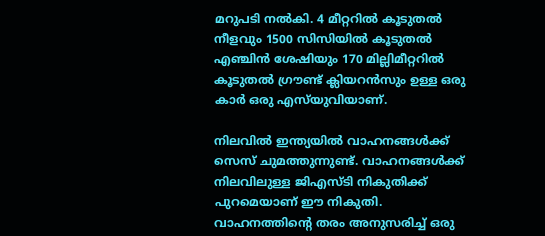മറുപടി നല്‍കി. 4 മീറ്ററില്‍ കൂടുതല്‍ നീളവും 1500 സിസിയില്‍ കൂടുതല്‍ എഞ്ചിന്‍ ശേഷിയും 170 മില്ലിമീറ്ററില്‍ കൂടുതല്‍ ഗ്രൗണ്ട് ക്ലിയറന്‍സും ഉള്ള ഒരു കാര്‍ ഒരു എസ്‌യുവിയാണ്.

നിലവില്‍ ഇന്ത്യയില്‍ വാഹനങ്ങള്‍ക്ക് സെസ് ചുമത്തുന്നുണ്ട്. വാഹനങ്ങള്‍ക്ക് നിലവിലുള്ള ജിഎസ്ടി നികുതിക്ക് പുറമെയാണ് ഈ നികുതി. വാഹനത്തിന്റെ തരം അനുസരിച്ച് ഒരു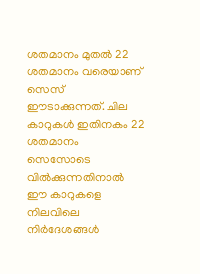ശതമാനം മുതല്‍ 22 ശതമാനം വരെയാണ് സെസ് ഈടാക്കുന്നത്. ചില കാറുകള്‍ ഇതിനകം 22 ശതമാനം സെസോടെ വില്‍ക്കുന്നതിനാല്‍ ഈ കാറുകളെ നിലവിലെ നിര്‍ദേശങ്ങള്‍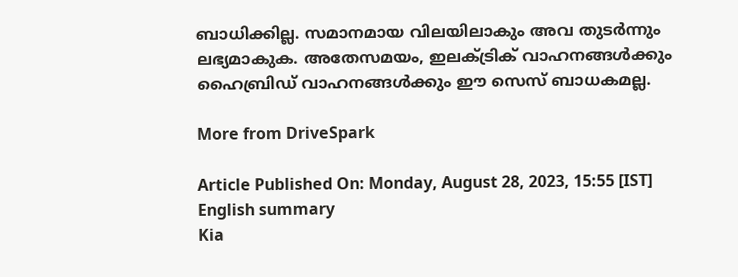ബാധിക്കില്ല. സമാനമായ വിലയിലാകും അവ തുടര്‍ന്നും ലഭ്യമാകുക. അതേസമയം, ഇലക്ട്രിക് വാഹനങ്ങള്‍ക്കും ഹൈബ്രിഡ് വാഹനങ്ങള്‍ക്കും ഈ സെസ് ബാധകമല്ല.

More from DriveSpark

Article Published On: Monday, August 28, 2023, 15:55 [IST]
English summary
Kia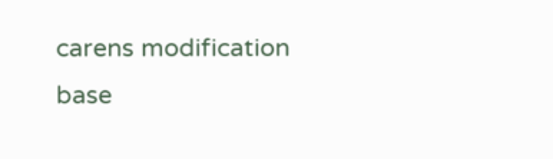carens modification base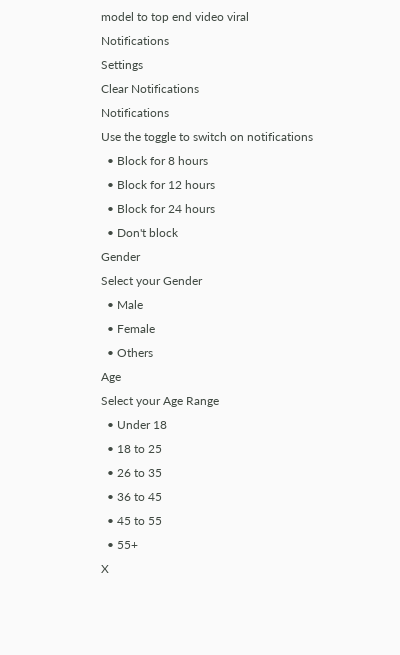model to top end video viral
Notifications
Settings
Clear Notifications
Notifications
Use the toggle to switch on notifications
  • Block for 8 hours
  • Block for 12 hours
  • Block for 24 hours
  • Don't block
Gender
Select your Gender
  • Male
  • Female
  • Others
Age
Select your Age Range
  • Under 18
  • 18 to 25
  • 26 to 35
  • 36 to 45
  • 45 to 55
  • 55+
X